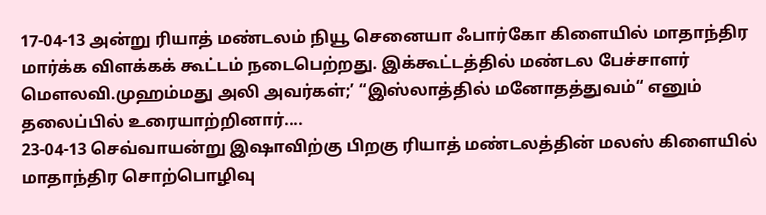17-04-13 அன்று ரியாத் மண்டலம் நியூ செனையா ஃபார்கோ கிளையில் மாதாந்திர மார்க்க விளக்கக் கூட்டம் நடைபெற்றது. இக்கூட்டத்தில் மண்டல பேச்சாளர் மௌலவி.முஹம்மது அலி அவர்கள்;’ “இஸ்லாத்தில் மனோதத்துவம்“ எனும் தலைப்பில் உரையாற்றினார்....
23-04-13 செவ்வாயன்று இஷாவிற்கு பிறகு ரியாத் மண்டலத்தின் மலஸ் கிளையில் மாதாந்திர சொற்பொழிவு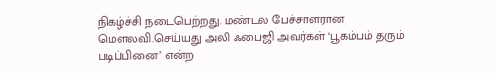நிகழ்ச்சி நடைபெற்றது. மண்டல பேச்சாளரான மௌலவி.செய்யது அலி ஃபைஜி அவர்கள் ‘பூகம்பம் தரும் படிப்பினை’ என்ற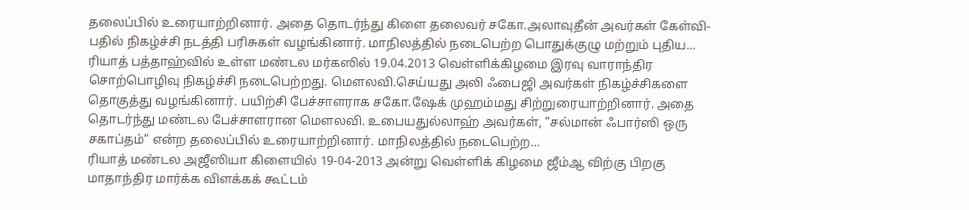தலைப்பில் உரையாற்றினார். அதை தொடர்ந்து கிளை தலைவர் சகோ.அலாவுதீன் அவர்கள் கேள்வி-பதில் நிகழ்ச்சி நடத்தி பரிசுகள் வழங்கினார். மாநிலத்தில் நடைபெற்ற பொதுக்குழு மற்றும் புதிய...
ரியாத் பத்தாஹ்வில் உள்ள மண்டல மர்கஸில் 19.04.2013 வெள்ளிக்கிழமை இரவு வாராந்திர சொற்பொழிவு நிகழ்ச்சி நடைபெற்றது. மௌலவி.செய்யது அலி ஃபைஜி அவர்கள் நிகழ்ச்சிகளை தொகுத்து வழங்கினார். பயிற்சி பேச்சாளராக சகோ.ஷேக் முஹம்மது சிற்றுரையாற்றினார். அதை தொடர்ந்து மண்டல பேச்சாளரான மௌலவி. உபையதுல்லாஹ் அவர்கள், “சல்மான் ஃபார்ஸி ஒரு சகாப்தம்“ என்ற தலைப்பில் உரையாற்றினார். மாநிலத்தில் நடைபெற்ற...
ரியாத் மண்டல அஜீஸியா கிளையில் 19-04-2013 அன்று வெள்ளிக் கிழமை ஜீம்ஆ விற்கு பிறகு மாதாந்திர மார்க்க விளக்கக் கூட்டம்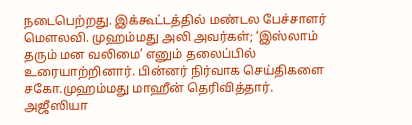நடைபெற்றது. இக்கூட்டத்தில் மண்டல பேச்சாளர் மௌலவி. முஹம்மது அலி அவர்கள்; ‘இஸ்லாம் தரும் மன வலிமை’ எனும் தலைப்பில் உரையாற்றினார். பின்னர் நிர்வாக செய்திகளை சகோ.முஹம்மது மாஹீன் தெரிவித்தார். அஜீஸியா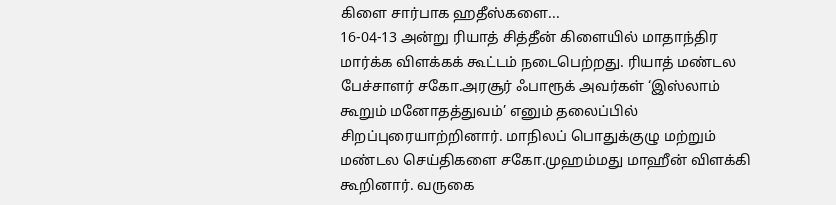கிளை சார்பாக ஹதீஸ்களை...
16-04-13 அன்று ரியாத் சித்தீன் கிளையில் மாதாந்திர மார்க்க விளக்கக் கூட்டம் நடைபெற்றது. ரியாத் மண்டல பேச்சாளர் சகோ.அரசூர் ஃபாரூக் அவர்கள் ‘இஸ்லாம் கூறும் மனோதத்துவம்’ எனும் தலைப்பில் சிறப்புரையாற்றினார். மாநிலப் பொதுக்குழு மற்றும் மண்டல செய்திகளை சகோ.முஹம்மது மாஹீன் விளக்கி கூறினார். வருகை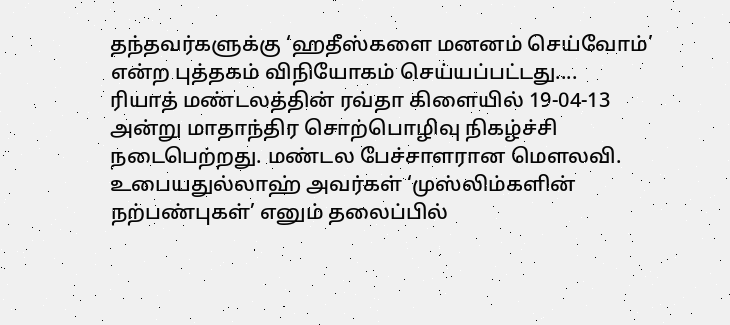தந்தவர்களுக்கு ‘ஹதீஸ்களை மனனம் செய்வோம்’ என்ற புத்தகம் விநியோகம் செய்யப்பட்டது....
ரியாத் மண்டலத்தின் ரவ்தா கிளையில் 19-04-13 அன்று மாதாந்திர சொற்பொழிவு நிகழ்ச்சி நடைபெற்றது. மண்டல பேச்சாளரான மௌலவி. உபையதுல்லாஹ் அவர்கள் ‘முஸ்லிம்களின் நற்பண்புகள்’ எனும் தலைப்பில்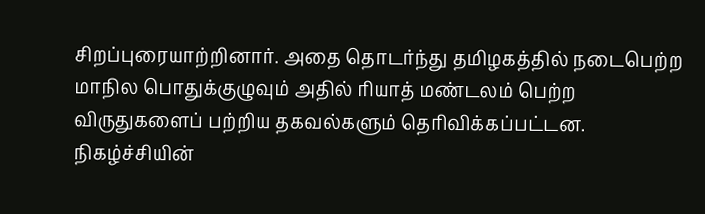சிறப்புரையாற்றினார். அதை தொடர்ந்து தமிழகத்தில் நடைபெற்ற மாநில பொதுக்குழுவும் அதில் ரியாத் மண்டலம் பெற்ற விருதுகளைப் பற்றிய தகவல்களும் தெரிவிக்கப்பட்டன. நிகழ்ச்சியின்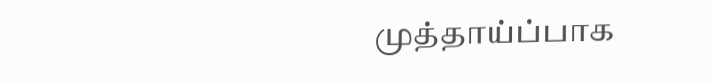முத்தாய்ப்பாக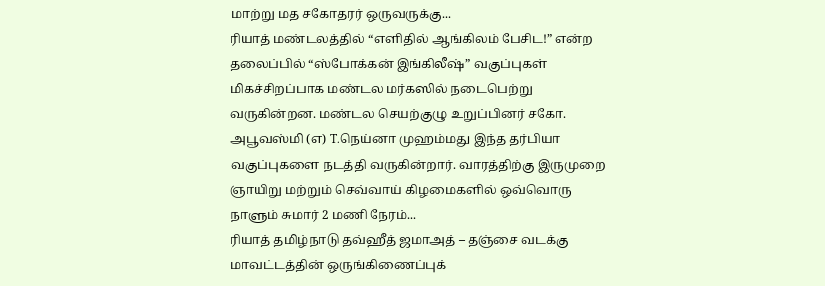மாற்று மத சகோதரர் ஒருவருக்கு...
ரியாத் மண்டலத்தில் “எளிதில் ஆங்கிலம் பேசிட!” என்ற தலைப்பில் “ஸ்போக்கன் இங்கிலீஷ்” வகுப்புகள் மிகச்சிறப்பாக மண்டல மர்கஸில் நடைபெற்று வருகின்றன. மண்டல செயற்குழு உறுப்பினர் சகோ. அபூவஸ்மி (எ) T.நெய்னா முஹம்மது இந்த தர்பியா வகுப்புகளை நடத்தி வருகின்றார். வாரத்திற்கு இருமுறை ஞாயிறு மற்றும் செவ்வாய் கிழமைகளில் ஒவ்வொரு நாளும் சுமார் 2 மணி நேரம்...
ரியாத் தமிழ்நாடு தவ்ஹீத் ஜமாஅத் – தஞ்சை வடக்கு மாவட்டத்தின் ஒருங்கிணைப்புக்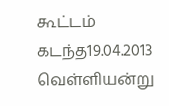கூட்டம் கடந்த19.04.2013 வெள்ளியன்று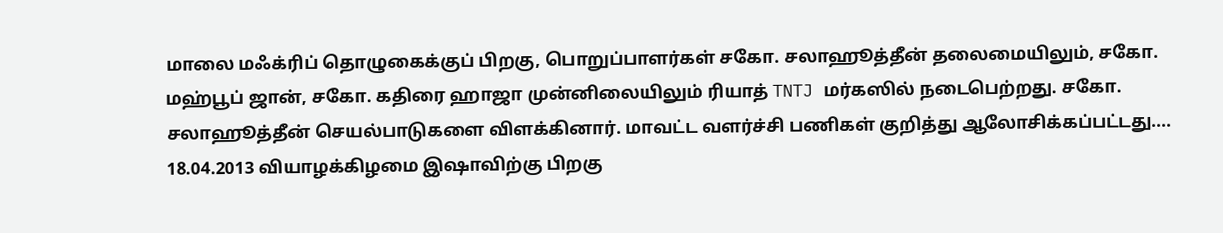மாலை மஃக்ரிப் தொழுகைக்குப் பிறகு, பொறுப்பாளர்கள் சகோ. சலாஹூத்தீன் தலைமையிலும், சகோ. மஹ்பூப் ஜான், சகோ. கதிரை ஹாஜா முன்னிலையிலும் ரியாத் TNTJ மர்கஸில் நடைபெற்றது. சகோ. சலாஹூத்தீன் செயல்பாடுகளை விளக்கினார். மாவட்ட வளர்ச்சி பணிகள் குறித்து ஆலோசிக்கப்பட்டது....
18.04.2013 வியாழக்கிழமை இஷாவிற்கு பிறகு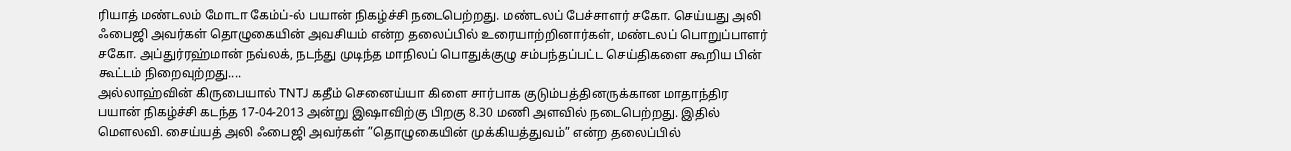ரியாத் மண்டலம் மோடா கேம்ப்-ல் பயான் நிகழ்ச்சி நடைபெற்றது. மண்டலப் பேச்சாளர் சகோ. செய்யது அலி ஃபைஜி அவர்கள் தொழுகையின் அவசியம் என்ற தலைப்பில் உரையாற்றினார்கள், மண்டலப் பொறுப்பாளர் சகோ. அப்துர்ரஹ்மான் நவ்லக், நடந்து முடிந்த மாநிலப் பொதுக்குழு சம்பந்தப்பட்ட செய்திகளை கூறிய பின் கூட்டம் நிறைவுற்றது....
அல்லாஹ்வின் கிருபையால் TNTJ கதீம் செனைய்யா கிளை சார்பாக குடும்பத்தினருக்கான மாதாந்திர பயான் நிகழ்ச்சி கடந்த 17-04-2013 அன்று இஷாவிற்கு பிறகு 8.30 மணி அளவில் நடைபெற்றது. இதில் மௌலவி. சைய்யத் அலி ஃபைஜி அவர்கள் ”தொழுகையின் முக்கியத்துவம்” என்ற தலைப்பில்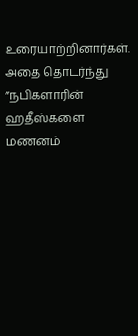உரையாற்றினார்கள். அதை தொடர்ந்து ”நபிகளாரின் ஹதீஸ்களை மணனம்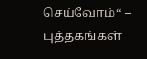செய்வோம்“ – புத்தகங்கள்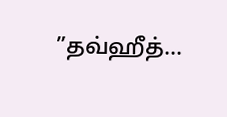”தவ்ஹீத்...